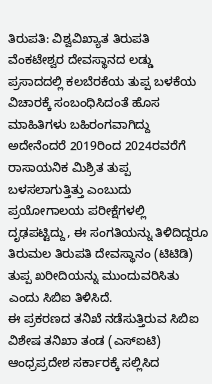ತಿರುಪತಿ: ವಿಶ್ವವಿಖ್ಯಾತ ತಿರುಪತಿ ವೆಂಕಟೇಶ್ವರ ದೇವಸ್ಥಾನದ ಲಡ್ಡು ಪ್ರಸಾದದಲ್ಲಿ ಕಲಬೆರಕೆಯ ತುಪ್ಪ ಬಳಕೆಯ ವಿಚಾರಕ್ಕೆ ಸಂಬಂಧಿಸಿದಂತೆ ಹೊಸ ಮಾಹಿತಿಗಳು ಬಹಿರಂಗವಾಗಿದ್ದು ಅದೇನೆಂದರೆ 2019ರಿಂದ 2024ರವರೆಗೆ ರಾಸಾಯನಿಕ ಮಿಶ್ರಿತ ತುಪ್ಪ ಬಳಸಲಾಗುತ್ತಿತ್ತು ಎಂಬುದು ಪ್ರಯೋಗಾಲಯ ಪರೀಕ್ಷೆಗಳಲ್ಲಿ ದೃಢಪಟ್ಟಿದ್ದು, ಈ ಸಂಗತಿಯನ್ನು ತಿಳಿದಿದ್ದರೂ ತಿರುಮಲ ತಿರುಪತಿ ದೇವಸ್ಥಾನಂ (ಟಿಟಿಡಿ) ತುಪ್ಪ ಖರೀದಿಯನ್ನು ಮುಂದುವರಿಸಿತು ಎಂದು ಸಿಬಿಐ ತಿಳಿಸಿದೆ.
ಈ ಪ್ರಕರಣದ ತನಿಖೆ ನಡೆಸುತ್ತಿರುವ ಸಿಬಿಐ ವಿಶೇಷ ತನಿಖಾ ತಂಡ (ಎಸ್ಐಟಿ) ಆಂಧ್ರಪ್ರದೇಶ ಸರ್ಕಾರಕ್ಕೆ ಸಲ್ಲಿಸಿದ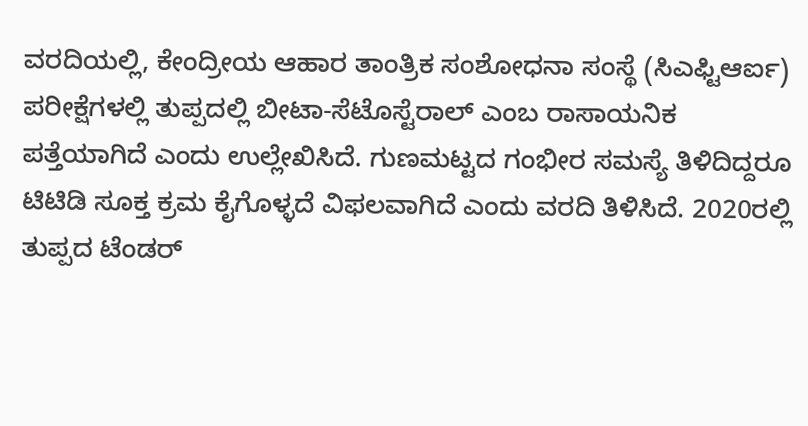ವರದಿಯಲ್ಲಿ, ಕೇಂದ್ರೀಯ ಆಹಾರ ತಾಂತ್ರಿಕ ಸಂಶೋಧನಾ ಸಂಸ್ಥೆ (ಸಿಎಫ್ಟಿಆರ್ಐ) ಪರೀಕ್ಷೆಗಳಲ್ಲಿ ತುಪ್ಪದಲ್ಲಿ ಬೀಟಾ-ಸೆಟೊಸ್ಟೆರಾಲ್ ಎಂಬ ರಾಸಾಯನಿಕ ಪತ್ತೆಯಾಗಿದೆ ಎಂದು ಉಲ್ಲೇಖಿಸಿದೆ. ಗುಣಮಟ್ಟದ ಗಂಭೀರ ಸಮಸ್ಯೆ ತಿಳಿದಿದ್ದರೂ ಟಿಟಿಡಿ ಸೂಕ್ತ ಕ್ರಮ ಕೈಗೊಳ್ಳದೆ ವಿಫಲವಾಗಿದೆ ಎಂದು ವರದಿ ತಿಳಿಸಿದೆ. 2020ರಲ್ಲಿ ತುಪ್ಪದ ಟೆಂಡರ್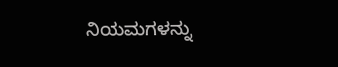ನಿಯಮಗಳನ್ನು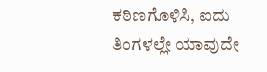ಕಠಿಣಗೊಳಿಸಿ, ಐದು ತಿಂಗಳಲ್ಲೇ ಯಾವುದೇ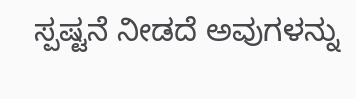ಸ್ಪಷ್ಟನೆ ನೀಡದೆ ಅವುಗಳನ್ನು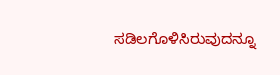ಸಡಿಲಗೊಳಿಸಿರುವುದನ್ನೂ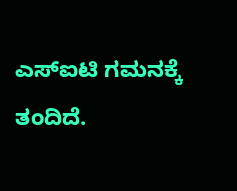ಎಸ್ಐಟಿ ಗಮನಕ್ಕೆ ತಂದಿದೆ.